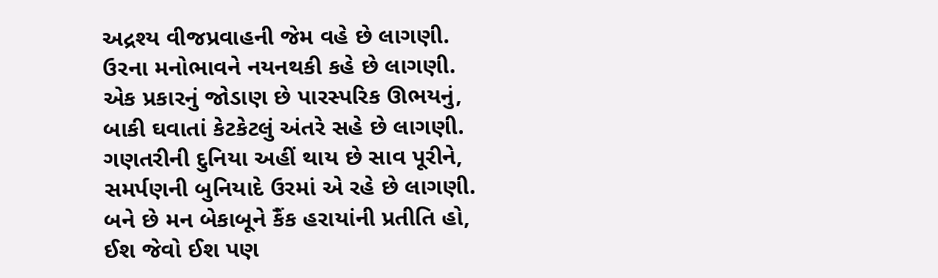અદ્રશ્ય વીજપ્રવાહની જેમ વહે છે લાગણી.
ઉરના મનોભાવને નયનથકી કહે છે લાગણી.
એક પ્રકારનું જોડાણ છે પારસ્પરિક ઊભયનું,
બાકી ઘવાતાં કેટકેટલું અંતરે સહે છે લાગણી.
ગણતરીની દુનિયા અહીં થાય છે સાવ પૂરીને,
સમર્પણની બુનિયાદે ઉરમાં એ રહે છે લાગણી.
બને છે મન બેકાબૂને કૈંક હરાયાંની પ્રતીતિ હો,
ઈશ જેવો ઈશ પણ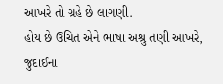આખરે તો ગ્રહે છે લાગણી.
હોય છે ઉચિત એને ભાષા અશ્રુ તણી આખરે,
જુદાઈના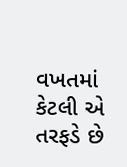વખતમાં કેટલી એ તરફડે છે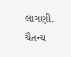લાગણી.
ચૈતન્ય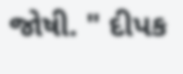જોષી. " દીપક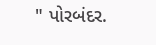" પોરબંદર.